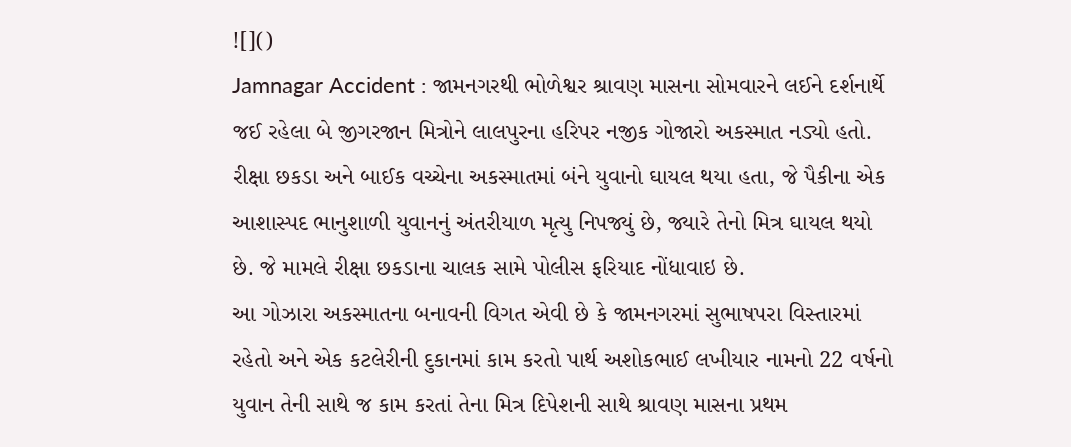![]()
Jamnagar Accident : જામનગરથી ભોળેશ્વર શ્રાવણ માસના સોમવારને લઈને દર્શનાર્થે જઈ રહેલા બે જીગરજાન મિત્રોને લાલપુરના હરિપર નજીક ગોજારો અકસ્માત નડ્યો હતો. રીક્ષા છકડા અને બાઈક વચ્ચેના અકસ્માતમાં બંને યુવાનો ઘાયલ થયા હતા, જે પૈકીના એક આશાસ્પદ ભાનુશાળી યુવાનનું અંતરીયાળ મૃત્યુ નિપજ્યું છે, જ્યારે તેનો મિત્ર ઘાયલ થયો છે. જે મામલે રીક્ષા છકડાના ચાલક સામે પોલીસ ફરિયાદ નોંધાવાઇ છે.
આ ગોઝારા અકસ્માતના બનાવની વિગત એવી છે કે જામનગરમાં સુભાષપરા વિસ્તારમાં રહેતો અને એક કટલેરીની દુકાનમાં કામ કરતો પાર્થ અશોકભાઈ લખીયાર નામનો 22 વર્ષનો યુવાન તેની સાથે જ કામ કરતાં તેના મિત્ર દિપેશની સાથે શ્રાવણ માસના પ્રથમ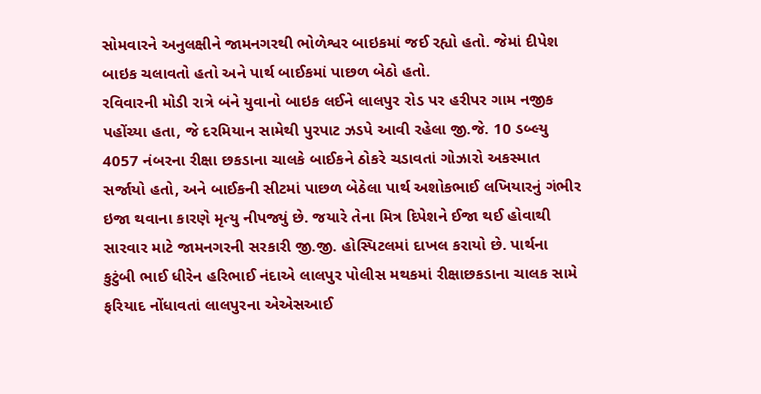સોમવારને અનુલક્ષીને જામનગરથી ભોળેશ્વર બાઇકમાં જઈ રહ્યો હતો. જેમાં દીપેશ બાઇક ચલાવતો હતો અને પાર્થ બાઈકમાં પાછળ બેઠો હતો.
રવિવારની મોડી રાત્રે બંને યુવાનો બાઇક લઈને લાલપુર રોડ પર હરીપર ગામ નજીક પહોંચ્યા હતા, જે દરમિયાન સામેથી પુરપાટ ઝડપે આવી રહેલા જી.જે. 10 ડબ્લ્યુ 4057 નંબરના રીક્ષા છકડાના ચાલકે બાઈકને ઠોકરે ચડાવતાં ગોઝારો અકસ્માત સર્જાયો હતો, અને બાઈકની સીટમાં પાછળ બેઠેલા પાર્થ અશોકભાઈ લખિયારનું ગંભીર ઇજા થવાના કારણે મૃત્યુ નીપજ્યું છે. જયારે તેના મિત્ર દિપેશને ઈજા થઈ હોવાથી સારવાર માટે જામનગરની સરકારી જી.જી. હોસ્પિટલમાં દાખલ કરાયો છે. પાર્થના કુટુંબી ભાઈ ધીરેન હરિભાઈ નંદાએ લાલપુર પોલીસ મથકમાં રીક્ષાછકડાના ચાલક સામે ફરિયાદ નોંધાવતાં લાલપુરના એએસઆઈ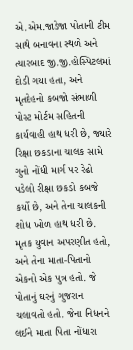એ.એમ.જાડેજા પોતાની ટીમ સાથે બનાવના સ્થળે અને ત્યારબાદ જી.જી.હોસ્પિટલમાં દોડી ગયા હતા, અને મૃતદેહનો કબજો સંભાળી પોસ્ટ મોર્ટમ સહિતની કાર્યવાહી હાથ ધરી છે, જ્યારે રિક્ષા છકડાના ચાલક સામે ગુનો નોંધી માર્ગ પર રેઢો પડેલો રીક્ષા છકડો કબજે કર્યો છે, અને તેના ચાલકની શોધ ખોળ હાથ ધરી છે.
મૃતક યુવાન અપરણીત હતો, અને તેના માતા-પિતાનો એકનો એક પુત્ર હતો. જે પોતાનું ઘરનું ગુજરાન ચલાવતો હતો. જેના નિધનને લઈને માતા પિતા નોંધારા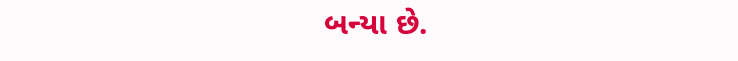બન્યા છે.